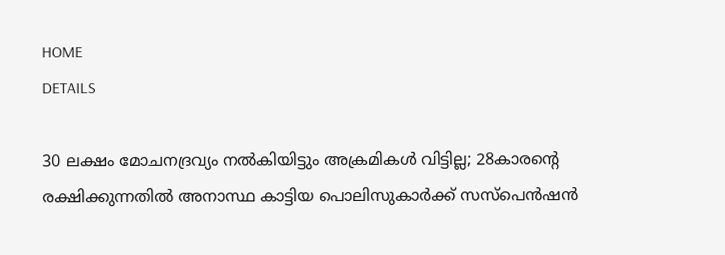HOME
DETAILS

30 ലക്ഷം മോചനദ്രവ്യം നൽകിയിട്ടും അക്രമികൾ വിട്ടില്ല; 28കാരന്റെ രക്ഷിക്കുന്നതിൽ അനാസ്ഥ കാട്ടിയ പൊലിസുകാർക്ക് സസ്‌പെൻഷൻ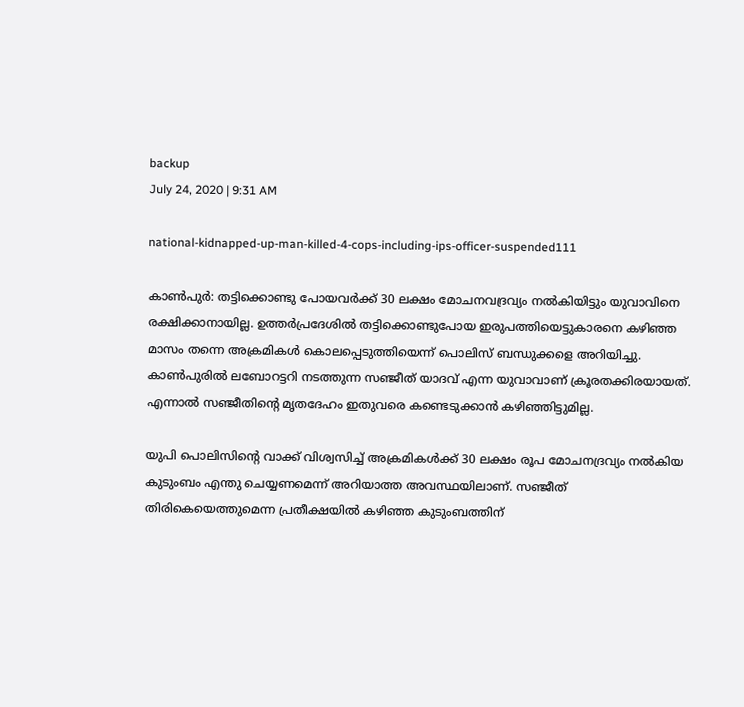backup
July 24, 2020 | 9:31 AM

national-kidnapped-up-man-killed-4-cops-including-ips-officer-suspended111

കാൺപുർ: തട്ടിക്കൊണ്ടു പോയവർക്ക് 30 ലക്ഷം മോചനവദ്രവ്യം നൽകിയിട്ടും യുവാവിനെ രക്ഷിക്കാനായില്ല. ഉത്തർപ്രദേശിൽ തട്ടിക്കൊണ്ടുപോയ ഇരുപത്തിയെട്ടുകാരനെ കഴിഞ്ഞ മാസം തന്നെ അക്രമികൾ കൊലപ്പെടുത്തിയെന്ന് പൊലിസ് ബന്ധുക്കളെ അറിയിച്ചു. കാൺപുരിൽ ലബോറട്ടറി നടത്തുന്ന സഞ്ജീത് യാദവ് എന്ന യുവാവാണ് ക്രൂരതക്കിരയായത്. എന്നാൽ സഞ്ജീതിന്റെ മൃതദേഹം ഇതുവരെ കണ്ടെടുക്കാൻ കഴിഞ്ഞിട്ടുമില്ല.

യുപി പൊലിസിന്റെ വാക്ക് വിശ്വസിച്ച് അക്രമികൾക്ക് 30 ലക്ഷം രൂപ മോചനദ്രവ്യം നൽകിയ കുടുംബം എന്തു ചെയ്യണമെന്ന് അറിയാത്ത അവസ്ഥയിലാണ്. സഞ്ജീത് തിരികെയെത്തുമെന്ന പ്രതീക്ഷയിൽ കഴിഞ്ഞ കുടുംബത്തിന്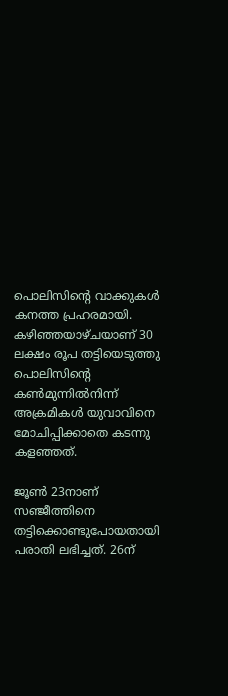പൊലിസിന്റെ വാക്കുകൾ കനത്ത പ്രഹരമായി. കഴിഞ്ഞയാഴ്ചയാണ് 30 ലക്ഷം രൂപ തട്ടിയെടുത്തു പൊലിസിന്റെ കൺമുന്നിൽനിന്ന് അക്രമികൾ യുവാവിനെ മോചിപ്പിക്കാതെ കടന്നു കളഞ്ഞത്.

ജൂൺ 23നാണ് സഞ്ജീത്തിനെ തട്ടിക്കൊണ്ടുപോയതായി പരാതി ലഭിച്ചത്. 26ന്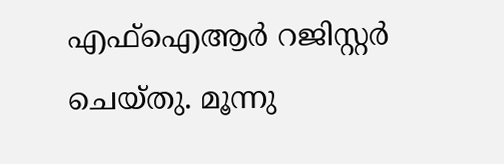എഫ്ഐആർ റജിസ്റ്റർ ചെയ്തു. മൂന്നു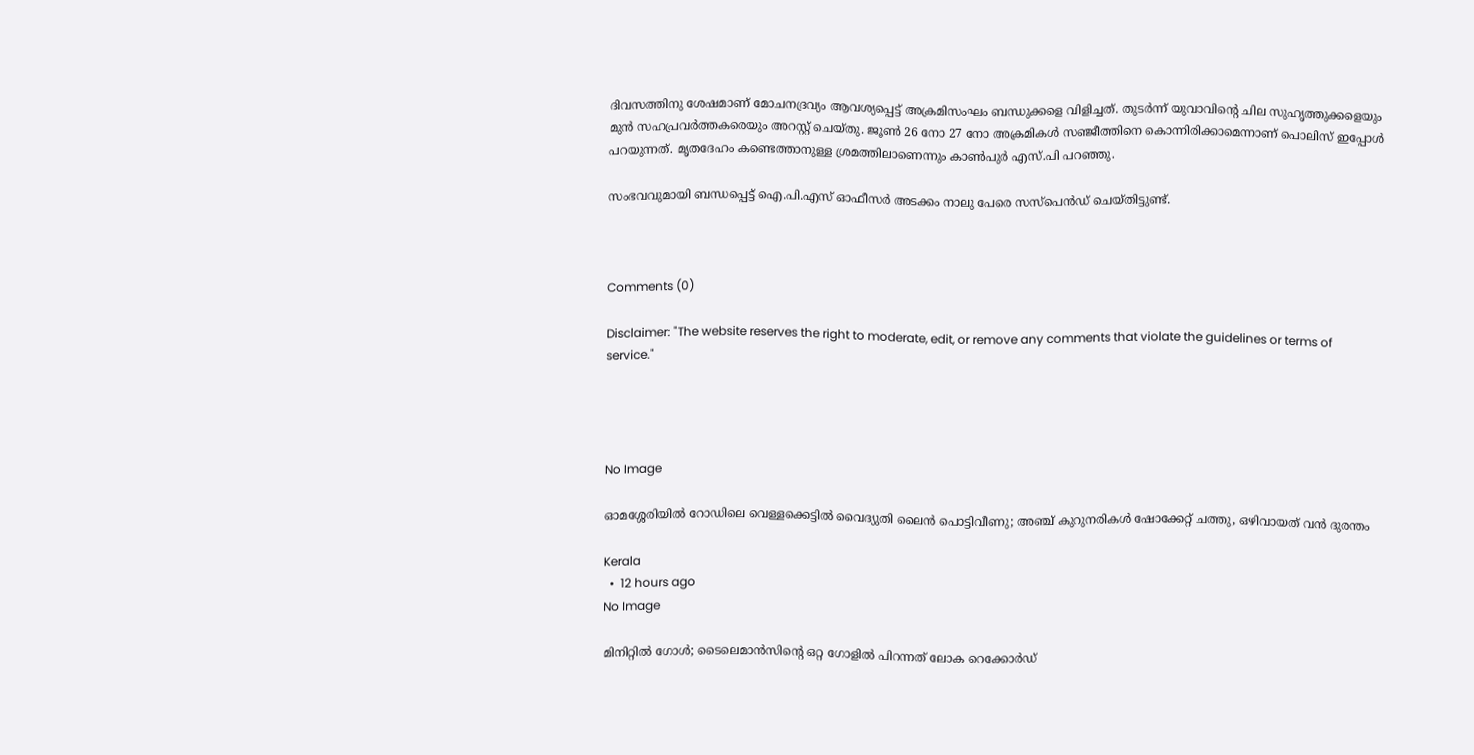ദിവസത്തിനു ശേഷമാണ് മോചനദ്രവ്യം ആവശ്യപ്പെട്ട് അക്രമിസംഘം ബന്ധുക്കളെ വിളിച്ചത്. തുടർന്ന് യുവാവിന്റെ ചില സുഹൃത്തുക്കളെയും മുൻ സഹപ്രവർത്തകരെയും അറസ്റ്റ് ചെയ്തു. ജൂൺ 26 നോ 27 നോ അക്രമികൾ സഞ്ജീത്തിനെ കൊന്നിരിക്കാമെന്നാണ് പൊലിസ് ഇപ്പോൾ പറയുന്നത്. മൃതദേഹം കണ്ടെത്താനുള്ള ശ്രമത്തിലാണെന്നും കാൺപുർ എസ്.പി പറഞ്ഞു.

സംഭവവുമായി ബന്ധപ്പെട്ട് ഐ.പി.എസ് ഓഫീസർ അടക്കം നാലു പേരെ സസ്‌പെൻഡ് ചെയ്തിട്ടുണ്ട്.



Comments (0)

Disclaimer: "The website reserves the right to moderate, edit, or remove any comments that violate the guidelines or terms of service."




No Image

ഓമശ്ശേരിയില്‍ റോഡിലെ വെള്ളക്കെട്ടില്‍ വൈദ്യുതി ലൈന്‍ പൊട്ടിവീണു; അഞ്ച് കുറുനരികള്‍ ഷോക്കേറ്റ് ചത്തു, ഒഴിവായത് വന്‍ ദുരന്തം

Kerala
  •  12 hours ago
No Image

മിനിറ്റിൽ ഗോൾ; ടൈലെമാൻസിന്റെ ഒറ്റ ഗോളിൽ പിറന്നത് ലോക റെക്കോർഡ്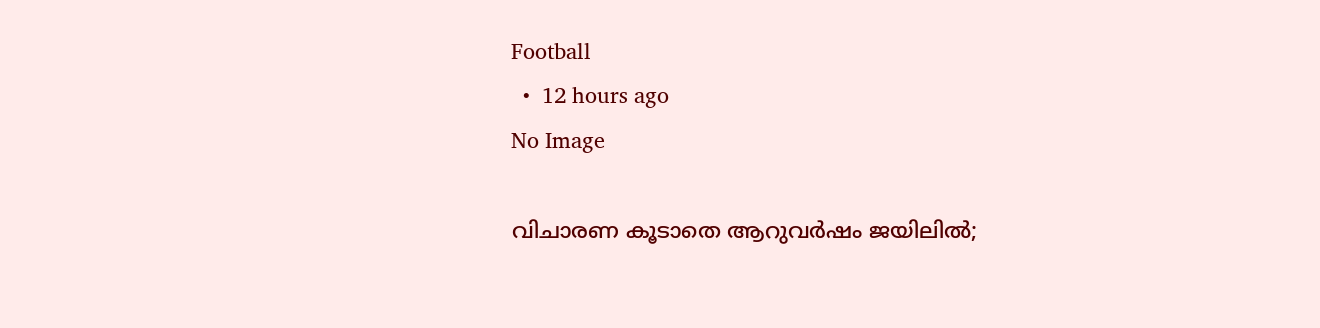Football
  •  12 hours ago
No Image

വിചാരണ കൂടാതെ ആറുവര്‍ഷം ജയിലില്‍;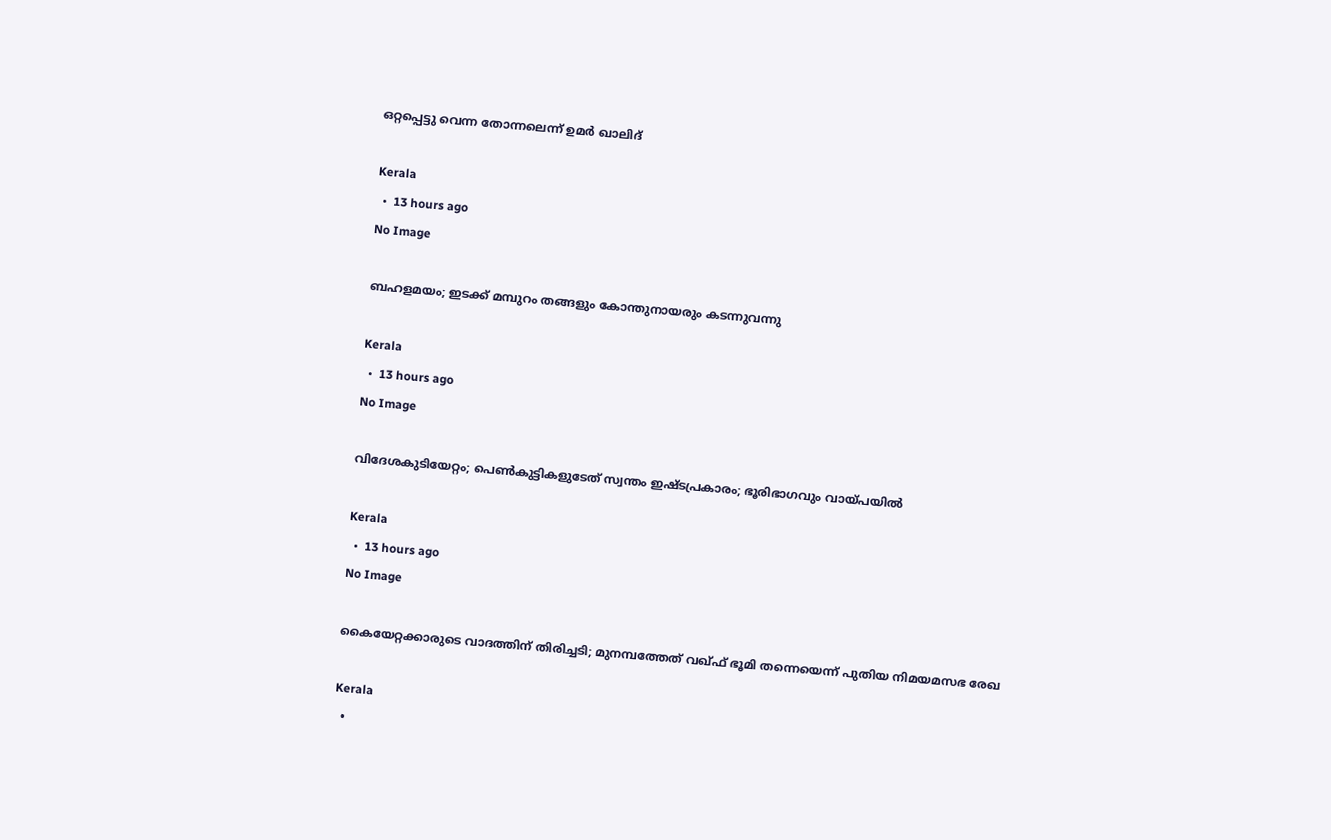ഒറ്റപ്പെട്ടു വെന്ന തോന്നലെന്ന് ഉമര്‍ ഖാലിദ്

Kerala
  •  13 hours ago
No Image

ബഹളമയം; ഇടക്ക്‌ മമ്പുറം തങ്ങളും കോന്തുനായരും കടന്നുവന്നു

Kerala
  •  13 hours ago
No Image

വിദേശകുടിയേറ്റം; പെൺകുട്ടികളുടേത് സ്വന്തം ഇഷ്ടപ്രകാരം; ഭൂരിഭാഗവും വായ്പയിൽ

Kerala
  •  13 hours ago
No Image

കൈയേറ്റക്കാരുടെ വാദത്തിന് തിരിച്ചടി; മുനമ്പത്തേത് വഖ്ഫ് ഭൂമി തന്നെയെന്ന് പുതിയ നിമയമസഭ രേഖ

Kerala
  •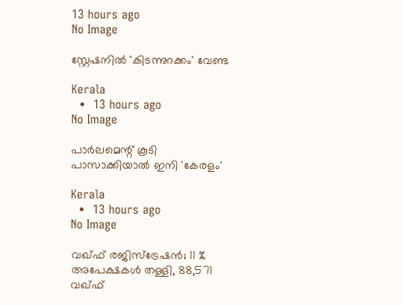13 hours ago
No Image

സ്റ്റേഷനിൽ 'കിടന്നുറക്കം' വേണ്ട

Kerala
  •  13 hours ago
No Image

പാർലമെന്റ് കൂടി പാസാക്കിയാൽ ഇനി 'കേരളം'

Kerala
  •  13 hours ago
No Image

വഖ്ഫ് രജിസ്‌ട്രേഷൻ; 11 % അപേക്ഷകള്‍ തള്ളി, 88,571 വഖ്ഫ്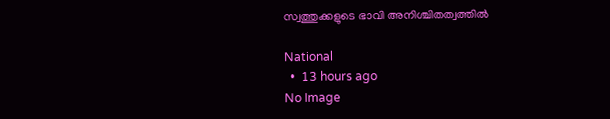സ്വത്തുക്കളുടെ ഭാവി അനിശ്ചിതത്വത്തിൽ

National
  •  13 hours ago
No Image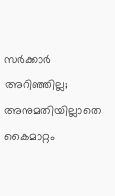സർക്കാർ അറിഞ്ഞില്ല; അനുമതിയില്ലാതെ കൈമാറ്റം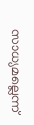സാധ്യമല്ലെന്ന്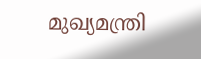മുഖ്യമന്ത്രി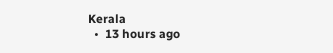Kerala
  •  13 hours ago